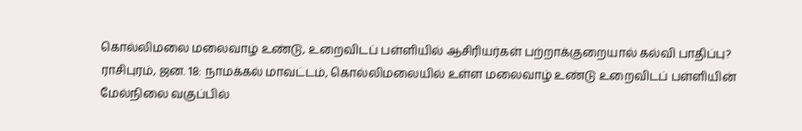கொல்லிமலை மலைவாழ் உண்டு, உறைவிடப் பள்ளியில் ஆசிரியர்கள் பற்றாக்குறையால் கல்வி பாதிப்பு?
ராசிபுரம், ஜன. 18: நாமக்கல் மாவட்டம், கொல்லிமலையில் உள்ள மலைவாழ் உண்டு உறைவிடப் பள்ளியின் மேல்நிலை வகுப்பில்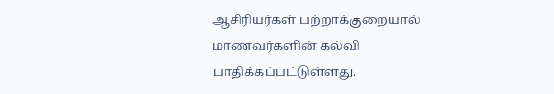ஆசிரியர்கள் பற்றாக்குறையால் மாணவர்களின் கல்வி பாதிக்கப்பட்டுள்ளது.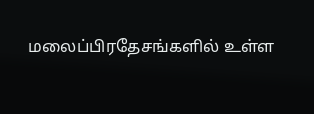மலைப்பிரதேசங்களில் உள்ள